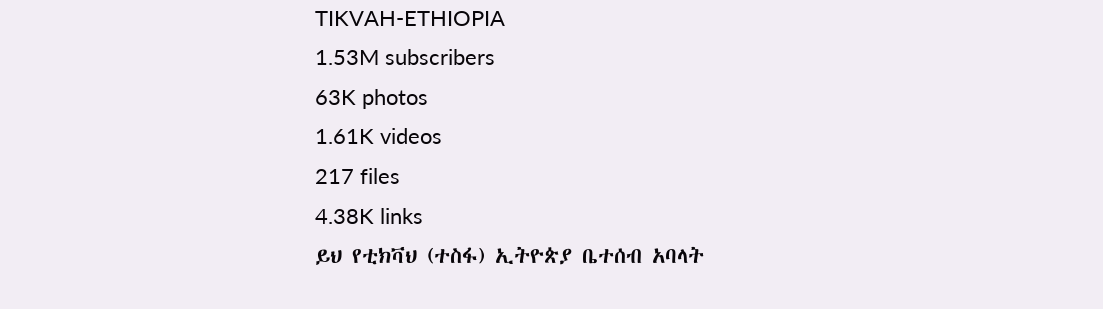TIKVAH-ETHIOPIA
1.53M subscribers
63K photos
1.61K videos
217 files
4.38K links
ይህ የቲክቫህ (ተስፋ) ኢትዮጵያ ቤተሰብ አባላት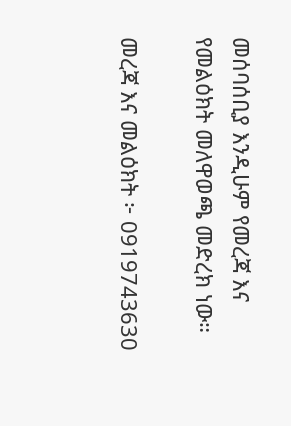መሰባሰቢያ እንዲሁም የመረጃ እና የመልዕክት መለዋወጫ መድረክ ነው።

መረጃ እና መልዕክት ፦ 0919743630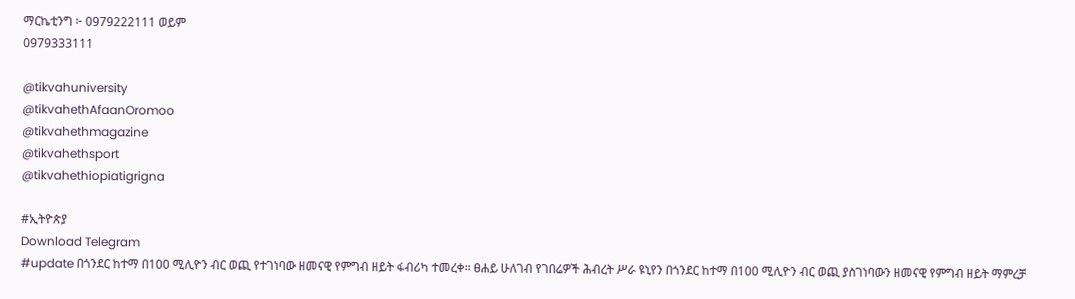ማርኬቲንግ ፦ 0979222111 ወይም
0979333111

@tikvahuniversity
@tikvahethAfaanOromoo
@tikvahethmagazine
@tikvahethsport
@tikvahethiopiatigrigna

#ኢትዮጵያ
Download Telegram
#update በጎንደር ከተማ በ100 ሚሊዮን ብር ወጪ የተገነባው ዘመናዊ የምግብ ዘይት ፋብሪካ ተመረቀ። ፀሐይ ሁለገብ የገበሬዎች ሕብረት ሥራ ዩኒየን በጎንደር ከተማ በ100 ሚሊዮን ብር ወጪ ያስገነባውን ዘመናዊ የምግብ ዘይት ማምረቻ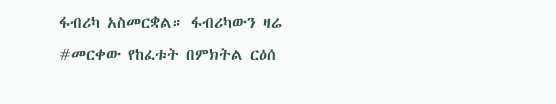ፋብሪካ አስመርቋል። ፋብሪካውን ዛሬ #መርቀው የከፈቱት በምክትል ርዕሰ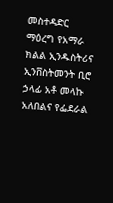መስተዳድር ማዕረግ የአማራ ክልል ኢንዱስትሪና ኢንቨስትመንት ቢሮ ኃላፊ አቶ መላኩ አለበልና የፌደራል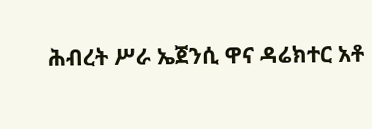ሕብረት ሥራ ኤጀንሲ ዋና ዳሬክተር አቶ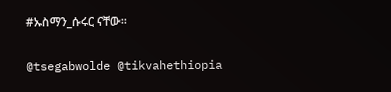#ኡስማን_ሱሩር ናቸው፡፡

@tsegabwolde @tikvahethiopia